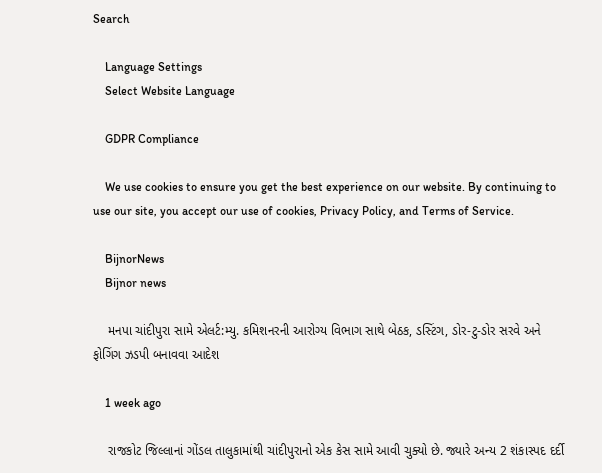Search

    Language Settings
    Select Website Language

    GDPR Compliance

    We use cookies to ensure you get the best experience on our website. By continuing to use our site, you accept our use of cookies, Privacy Policy, and Terms of Service.

    BijnorNews
    Bijnor news

    મનપા ચાંદીપુરા સામે એલર્ટ:મ્યુ. કમિશનરની આરોગ્ય વિભાગ સાથે બેઠક, ડસ્ટિંગ, ડોર-ટુ-ડોર સરવે અને ફોગિંગ ઝડપી બનાવવા આદેશ

    1 week ago

    રાજકોટ જિલ્લાનાં ગોંડલ તાલુકામાંથી ચાંદીપુરાનો એક કેસ સામે આવી ચુક્યો છે. જ્યારે અન્ય 2 શંકાસ્પદ દર્દી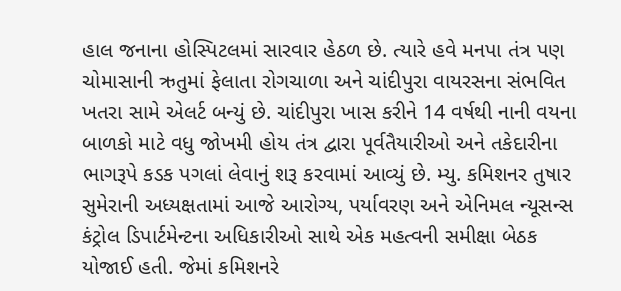હાલ જનાના હોસ્પિટલમાં સારવાર હેઠળ છે. ત્યારે હવે મનપા તંત્ર પણ ચોમાસાની ઋતુમાં ફેલાતા રોગચાળા અને ચાંદીપુરા વાયરસના સંભવિત ખતરા સામે એલર્ટ બન્યું છે. ચાંદીપુરા ખાસ કરીને 14 વર્ષથી નાની વયના બાળકો માટે વધુ જોખમી હોય તંત્ર દ્વારા પૂર્વતૈયારીઓ અને તકેદારીના ભાગરૂપે કડક પગલાં લેવાનું શરૂ કરવામાં આવ્યું છે. મ્યુ. કમિશનર તુષાર સુમેરાની અધ્યક્ષતામાં આજે આરોગ્ય, પર્યાવરણ અને એનિમલ ન્યૂસન્સ કંટ્રોલ ડિપાર્ટમેન્ટના અધિકારીઓ સાથે એક મહત્વની સમીક્ષા બેઠક યોજાઈ હતી. જેમાં કમિશનરે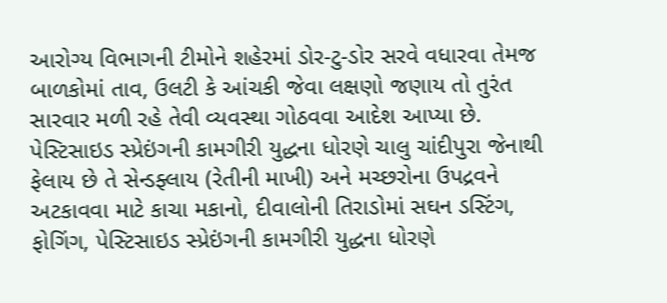આરોગ્ય વિભાગની ટીમોને શહેરમાં ડોર-ટુ-ડોર સરવે વધારવા તેમજ બાળકોમાં તાવ, ઉલટી કે આંચકી જેવા લક્ષણો જણાય તો તુરંત સારવાર મળી રહે તેવી વ્યવસ્થા ગોઠવવા આદેશ આપ્યા છે. પેસ્ટિસાઇડ સ્પ્રેઇંગની કામગીરી યુદ્ધના ધોરણે ચાલુ ચાંદીપુરા જેનાથી ફેલાય છે તે સેન્ડફ્લાય (રેતીની માખી) અને મચ્છરોના ઉપદ્રવને અટકાવવા માટે કાચા મકાનો, દીવાલોની તિરાડોમાં સઘન ડસ્ટિંગ, ફોગિંગ, પેસ્ટિસાઇડ સ્પ્રેઇંગની કામગીરી યુદ્ધના ધોરણે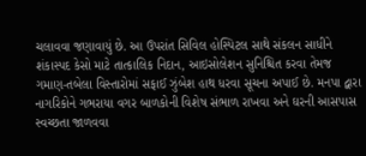ચલાવવા જણાવાયું છે. આ ઉપરાંત સિવિલ હોસ્પિટલ સાથે સંકલન સાધીને શંકાસ્પદ કેસો માટે તાત્કાલિક નિદાન, આઇસોલેશન સુનિશ્ચિત કરવા તેમજ ગમાણ-તબેલા વિસ્તારોમાં સફાઈ ઝુંબેશ હાથ ધરવા સૂચના અપાઈ છે. મનપા દ્વારા નાગરિકોને ગભરાયા વગર બાળકોની વિશેષ સંભાળ રાખવા અને ઘરની આસપાસ સ્વચ્છતા જાળવવા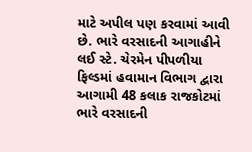માટે અપીલ પણ કરવામાં આવી છે. ભારે વરસાદની આગાહીને લઈ સ્ટે. ચેરમેન પીપળીયા ફિલ્ડમાં હવામાન વિભાગ દ્વારા આગામી 48 કલાક રાજકોટમાં ભારે વરસાદની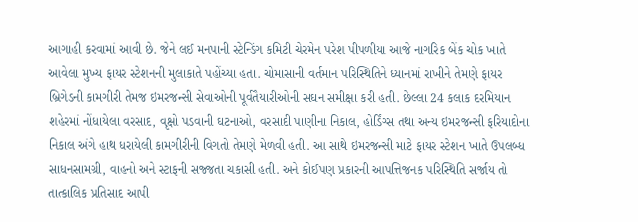આગાહી કરવામાં આવી છે. જેને લઈ મનપાની સ્ટેન્ડિંગ કમિટી ચેરમેન પરેશ પીપળીયા આજે નાગરિક બેંક ચોક ખાતે આવેલા મુખ્ય ફાયર સ્ટેશનની મુલાકાતે પહોંચ્યા હતા. ચોમાસાની વર્તમાન પરિસ્થિતિને ધ્યાનમાં રાખીને તેમણે ફાયર બ્રિગેડની કામગીરી તેમજ ઇમરજન્સી સેવાઓની પૂર્વતૈયારીઓની સઘન સમીક્ષા કરી હતી. છેલ્લા 24 કલાક દરમિયાન શહેરમાં નોંધાયેલા વરસાદ, વૃક્ષો પડવાની ઘટનાઓ, વરસાદી પાણીના નિકાલ, હોર્ડિંગ્સ તથા અન્ય ઇમરજન્સી ફરિયાદોના નિકાલ અંગે હાથ ધરાયેલી કામગીરીની વિગતો તેમણે મેળવી હતી. આ સાથે ઇમરજન્સી માટે ફાયર સ્ટેશન ખાતે ઉપલબ્ધ સાધનસામગ્રી, વાહનો અને સ્ટાફની સજ્જતા ચકાસી હતી. અને કોઈપણ પ્રકારની આપત્તિજનક પરિસ્થિતિ સર્જાય તો તાત્કાલિક પ્રતિસાદ આપી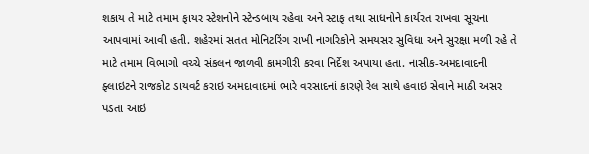શકાય તે માટે તમામ ફાયર સ્ટેશનોને સ્ટેન્ડબાય રહેવા અને સ્ટાફ તથા સાધનોને કાર્યરત રાખવા સૂચના આપવામાં આવી હતી. શહેરમાં સતત મોનિટરિંગ રાખી નાગરિકોને સમયસર સુવિધા અને સુરક્ષા મળી રહે તે માટે તમામ વિભાગો વચ્ચે સંકલન જાળવી કામગીરી કરવા નિર્દેશ અપાયા હતા. નાસીક-અમદાવાદની ફ્લાઇટને રાજકોટ ડાયવર્ટ કરાઇ અમદાવાદમાં ભારે વરસાદનાં કારણે રેલ સાથે હવાઇ સેવાને માઠી અસર પડતા આઇ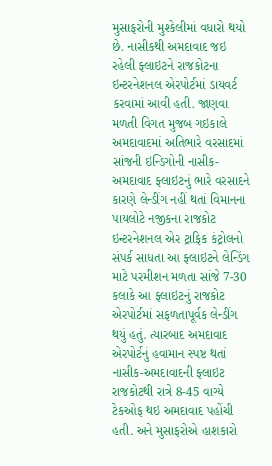મુસાફરોની મુશ્કેલીમાં વધારો થયો છે. નાસીકથી અમદાવાદ જઇ રહેલી ફ્લાઇટને રાજકોટના ઇન્ટરનેશનલ એરપોર્ટમાં ડાયવર્ટ કરવામાં આવી હતી. જાણવા મળતી વિગત મુજબ ગઇકાલે અમદાવાદમાં અતિભારે વરસાદમાં સાંજની ઇન્ડિગોની નાસીક-અમદાવાદ ફ્લાઇટનું ભારે વરસાદને કારણે લેન્ડીંગ નહીં થતાં વિમાનના પાયલોટે નજીકના રાજકોટ ઇન્ટરનેશનલ એર ટ્રાફિક કંટ્રોલનો સંપર્ક સાધતા આ ફ્લાઇટને લેન્ડિંગ માટે પરમીશન મળતા સાંજે 7-30 કલાકે આ ફ્લાઇટનું રાજકોટ એરપોર્ટમાં સફળતાપૂર્વક લેન્ડીંગ થયું હતું. ત્યારબાદ અમદાવાદ એરપોર્ટનું હવામાન સ્પષ્ટ થતાં નાસીક-અમદાવાદની ફ્લાઇટ રાજકોટથી રાત્રે 8-45 વાગ્યે ટેકઓફ થઇ અમદાવાદ પહોંચી હતી. અને મુસાફરોએ હાશકારો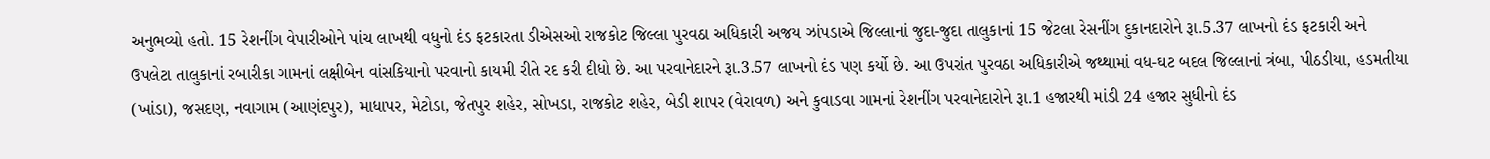અનુભવ્યો હતો. 15 રેશનીંગ વેપારીઓને પાંચ લાખથી વધુનો દંડ ફટકારતા ડીએસઓ રાજકોટ જિલ્લા પુરવઠા અધિકારી અજય ઝાંપડાએ જિલ્લાનાં જુદા-જુદા તાલુકાનાં 15 જેટલા રેસનીંગ દુકાનદારોને રૂા.5.37 લાખનો દંડ ફટકારી અને ઉપલેટા તાલુકાનાં રબારીકા ગામનાં લક્ષીબેન વાંસકિયાનો પરવાનો કાયમી રીતે રદ કરી દીધો છે. આ પરવાનેદારને રૂા.3.57 લાખનો દંડ પણ કર્યો છે. આ ઉપરાંત પુરવઠા અધિકારીએ જથ્થામાં વધ-ઘટ બદલ જિલ્લાનાં ત્રંબા, પીઠડીયા, હડમતીયા (ખાંડા), જસદણ, નવાગામ (આણંદપુર), માધાપર, મેટોડા, જેતપુર શહેર, સોખડા, રાજકોટ શહેર, બેડી શાપર (વેરાવળ) અને કુવાડવા ગામનાં રેશનીંગ પરવાનેદારોને રૂા.1 હજારથી માંડી 24 હજાર સુધીનો દંડ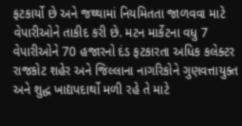ફટકાર્યો છે અને જથ્થામાં નિયમિતતા જાળવવા માટે વેપારીઓને તાકીદ કરી છે. મટન માર્કેટના વધુ 7 વેપારીઓને 70 હજારનો દંડ ફટકારતા અધિક કલેક્ટર રાજકોટ શહેર અને જિલ્લાના નાગરિકોને ગુણવત્તાયુક્ત અને શુદ્ધ ખાદ્યપદાર્થો મળી રહે તે માટે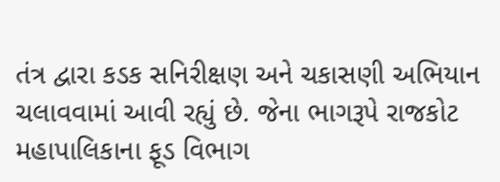તંત્ર દ્વારા કડક સનિરીક્ષણ અને ચકાસણી અભિયાન ચલાવવામાં આવી રહ્યું છે. જેના ભાગરૂપે રાજકોટ મહાપાલિકાના ફૂડ વિભાગ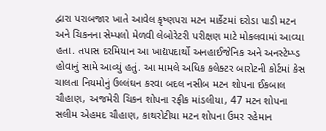દ્વારા પરાબજાર ખાતે આવેલ કૃષ્ણપરા મટન માર્કેટમાં દરોડા પાડી મટન અને ચિકનના સેમ્પલો મેળવી લેબોરેટરી પરીક્ષણ માટે મોકલવામાં આવ્યા હતા. તપાસ દરમિયાન આ ખાદ્યપદાર્થો અનહાઈજેનિક અને અનસ્ટેમ્પ્ડ હોવાનું સામે આવ્યું હતું. આ મામલે અધિક કલેક્ટર બારોટની કોર્ટમાં કેસ ચાલતા નિયમોનું ઉલ્લંઘન કરવા બદલ નસીબ મટન શોપના ઈકબાલ ચૌહાણ, અજમેરી ચિકન શોપના રફીક માંડલીયા, 47 મટન શોપના સલીમ એહમદ ચૌહાણ, કાથરોટીયા મટન શોપના ઉમર રહેમાન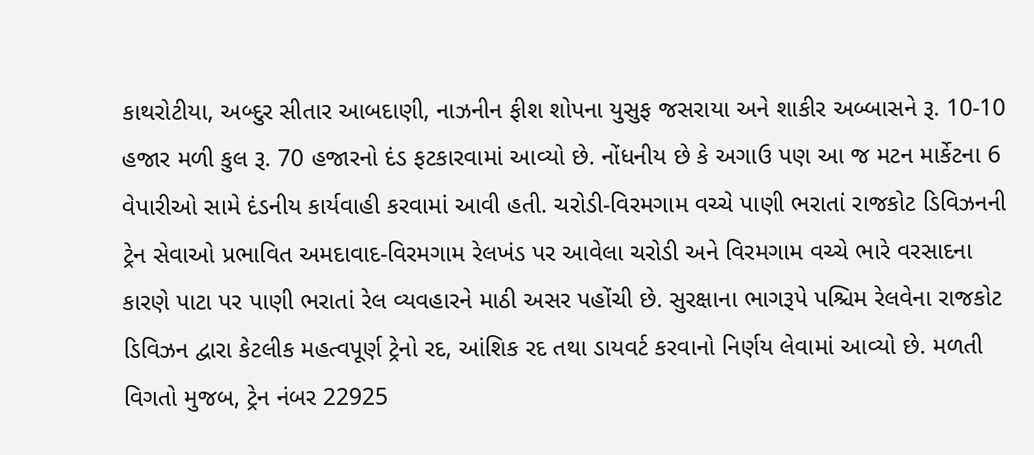કાથરોટીયા, અબ્દુર સીતાર આબદાણી, નાઝનીન ફીશ શોપના યુસુફ જસરાયા અને શાકીર અબ્બાસને રૂ. 10-10 હજાર મળી કુલ રૂ. 70 હજારનો દંડ ફટકારવામાં આવ્યો છે. નોંધનીય છે કે અગાઉ પણ આ જ મટન માર્કેટના 6 વેપારીઓ સામે દંડનીય કાર્યવાહી કરવામાં આવી હતી. ચરોડી-વિરમગામ વચ્ચે પાણી ભરાતાં રાજકોટ ડિવિઝનની ટ્રેન સેવાઓ પ્રભાવિત અમદાવાદ-વિરમગામ રેલખંડ પર આવેલા ચરોડી અને વિરમગામ વચ્ચે ભારે વરસાદના કારણે પાટા પર પાણી ભરાતાં રેલ વ્યવહારને માઠી અસર પહોંચી છે. સુરક્ષાના ભાગરૂપે પશ્ચિમ રેલવેના રાજકોટ ડિવિઝન દ્વારા કેટલીક મહત્વપૂર્ણ ટ્રેનો રદ, આંશિક રદ તથા ડાયવર્ટ કરવાનો નિર્ણય લેવામાં આવ્યો છે. મળતી વિગતો મુજબ, ટ્રેન નંબર 22925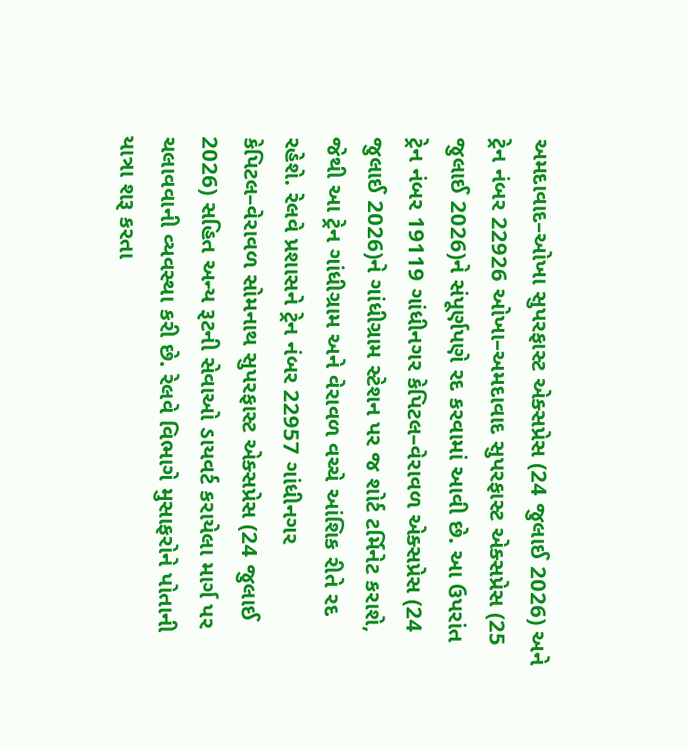અમદાવાદ–ઓખા સુપરફાસ્ટ એક્સપ્રેસ (24 જુલાઈ 2026) અને ટ્રેન નંબર 22926 ઓખા–અમદાવાદ સુપરફાસ્ટ એક્સપ્રેસ (25 જુલાઈ 2026)ને સંપૂર્ણપણે રદ કરવામાં આવી છે. આ ઉપરાંત ટ્રેન નંબર 19119 ગાંધીનગર કેપિટલ–વેરાવળ એક્સપ્રેસ (24 જુલાઈ 2026)ને ગાંધીગ્રામ સ્ટેશન પર જ શોર્ટ ટર્મિનેટ કરાશે, જેથી આ ટ્રેન ગાંધીગ્રામ અને વેરાવળ વચ્ચે આંશિક રીતે રદ રહેશે. રેલવે પ્રશાસને ટ્રેન નંબર 22957 ગાંધીનગર કેપિટલ–વેરાવળ સોમનાથ સુપરફાસ્ટ એક્સપ્રેસ (24 જુલાઈ 2026) સહિત અન્ય રૂટની સેવાઓ ડાયવર્ટ કરાયેલા માર્ગ પર ચલાવવાની વ્યવસ્થા કરી છે. રેલવે વિભાગે મુસાફરોને પોતાની યાત્રા શરૂ કરતા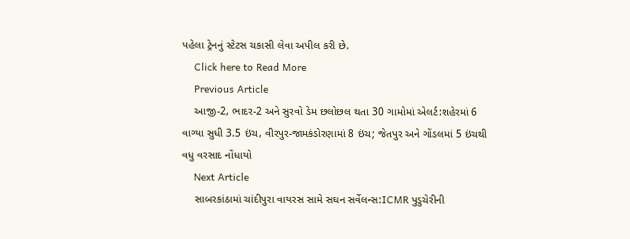પહેલા ટ્રેનનું સ્ટેટસ ચકાસી લેવા અપીલ કરી છે.
    Click here to Read More
    Previous Article
    આજી-2, ભાદર-2 અને સુરવો ડેમ છલોછલ થતા 30 ગામોમાં એલર્ટ:શહેરમાં 6 વાગ્યા સુધી 3.5 ઇંચ, વીરપુર-જામકંડોરણામાં 8 ઇંચ; જેતપુર અને ગોંડલમાં 5 ઇંચથી વધુ વરસાદ નોંધાયો
    Next Article
    સાબરકાંઠામાં ચાંદીપુરા વાયરસ સામે સઘન સર્વેલન્સ:ICMR પુડુચેરીની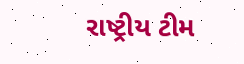રાષ્ટ્રીય ટીમ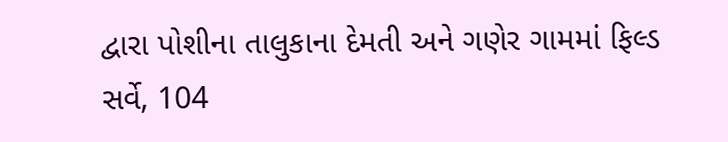દ્વારા પોશીના તાલુકાના દેમતી અને ગણેર ગામમાં ફિલ્ડ સર્વે, 104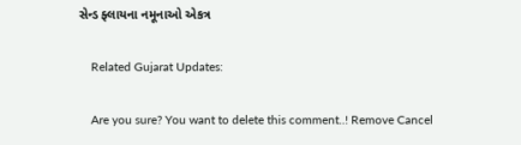સેન્ડ ફ્લાયના નમૂનાઓ એકત્ર

    Related Gujarat Updates:

    Are you sure? You want to delete this comment..! Remove Cancel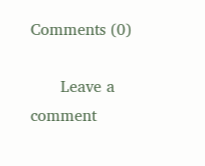Comments (0)

      Leave a comment